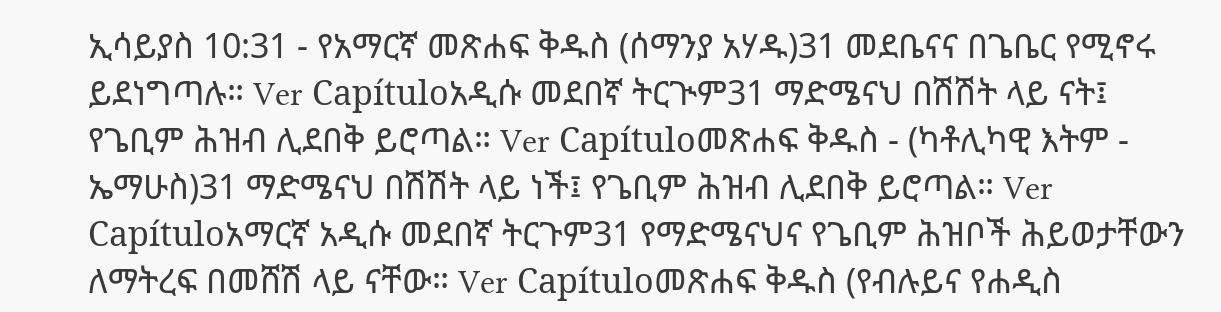ኢሳይያስ 10:31 - የአማርኛ መጽሐፍ ቅዱስ (ሰማንያ አሃዱ)31 መደቤናና በጌቤር የሚኖሩ ይደነግጣሉ። Ver Capítuloአዲሱ መደበኛ ትርጒም31 ማድሜናህ በሽሽት ላይ ናት፤ የጌቢም ሕዝብ ሊደበቅ ይሮጣል። Ver Capítuloመጽሐፍ ቅዱስ - (ካቶሊካዊ እትም - ኤማሁስ)31 ማድሜናህ በሽሽት ላይ ነች፤ የጌቢም ሕዝብ ሊደበቅ ይሮጣል። Ver Capítuloአማርኛ አዲሱ መደበኛ ትርጉም31 የማድሜናህና የጌቢም ሕዝቦች ሕይወታቸውን ለማትረፍ በመሸሽ ላይ ናቸው። Ver Capítuloመጽሐፍ ቅዱስ (የብሉይና የሐዲስ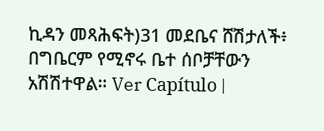ኪዳን መጻሕፍት)31 መደቤና ሸሽታለች፥ በግቤርም የሚኖሩ ቤተ ሰቦቻቸውን አሽሽተዋል። Ver Capítulo |